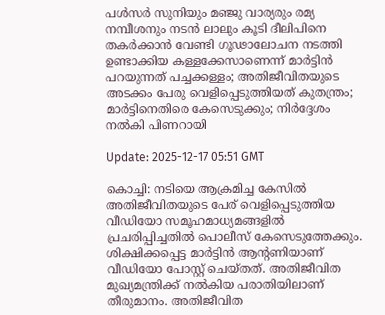പള്‍സര്‍ സുനിയും മഞ്ജു വാര്യരും രമ്യ നമ്പീശനും നടന്‍ ലാലും കൂടി ദീലിപിനെ തകര്‍ക്കാന്‍ വേണ്ടി ഗൂഢാലോചന നടത്തി ഉണ്ടാക്കിയ കള്ളക്കേസാണെന്ന് മാര്‍ട്ടിന്‍ പറയുന്നത് പച്ചക്കള്ളം; അതിജീവിതയുടെ അടക്കം പേരു വെളിപ്പെടുത്തിയത് കുതന്ത്രം; മാര്‍ട്ടിനെതിരെ കേസെടുക്കും; നിര്‍ദ്ദേശം നല്‍കി പിണറായി

Update: 2025-12-17 05:51 GMT

കൊച്ചി: നടിയെ ആക്രമിച്ച കേസില്‍ അതിജീവിതയുടെ പേര് വെളിപ്പെടുത്തിയ വീഡിയോ സമൂഹമാധ്യമങ്ങളില്‍ പ്രചരിപ്പിച്ചതില്‍ പൊലീസ് കേസെടുത്തേക്കും. ശിക്ഷിക്കപ്പെട്ട മാര്‍ട്ടിന്‍ ആന്റണിയാണ് വീഡിയോ പോസ്റ്റ് ചെയ്തത്. അതിജീവിത മുഖ്യമന്ത്രിക്ക് നല്‍കിയ പരാതിയിലാണ് തീരുമാനം. അതിജീവിത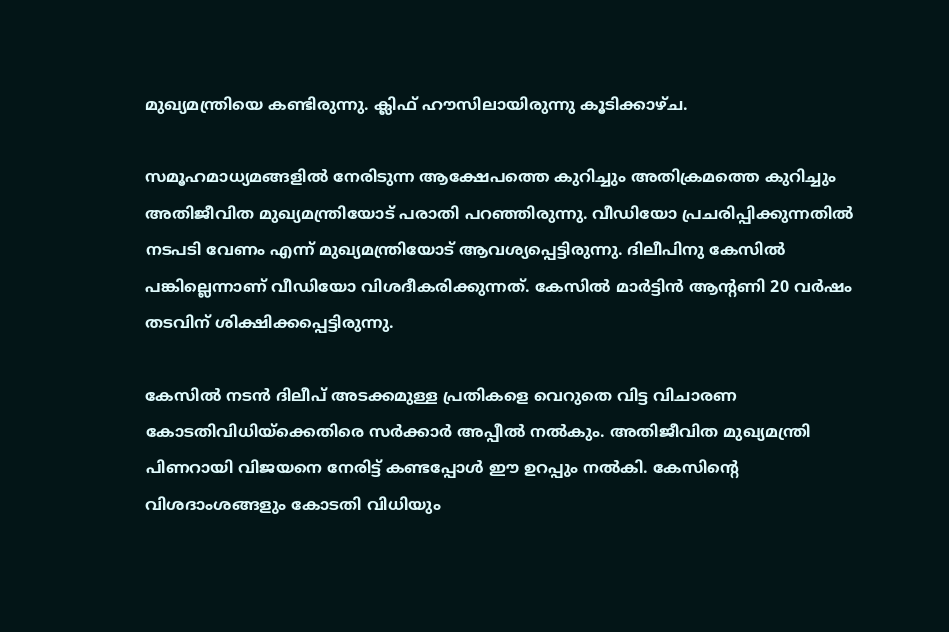മുഖ്യമന്ത്രിയെ കണ്ടിരുന്നു. ക്ലിഫ് ഹൗസിലായിരുന്നു കൂടിക്കാഴ്ച.

സമൂഹമാധ്യമങ്ങളില്‍ നേരിടുന്ന ആക്ഷേപത്തെ കുറിച്ചും അതിക്രമത്തെ കുറിച്ചും അതിജീവിത മുഖ്യമന്ത്രിയോട് പരാതി പറഞ്ഞിരുന്നു. വീഡിയോ പ്രചരിപ്പിക്കുന്നതില്‍ നടപടി വേണം എന്ന് മുഖ്യമന്ത്രിയോട് ആവശ്യപ്പെട്ടിരുന്നു. ദിലീപിനു കേസില്‍ പങ്കില്ലെന്നാണ് വീഡിയോ വിശദീകരിക്കുന്നത്. കേസില്‍ മാര്‍ട്ടിന്‍ ആന്റണി 20 വര്‍ഷം തടവിന് ശിക്ഷിക്കപ്പെട്ടിരുന്നു.

കേസില്‍ നടന്‍ ദിലീപ് അടക്കമുള്ള പ്രതികളെ വെറുതെ വിട്ട വിചാരണ കോടതിവിധിയ്‌ക്കെതിരെ സര്‍ക്കാര്‍ അപ്പീല്‍ നല്‍കും. അതിജീവിത മുഖ്യമന്ത്രി പിണറായി വിജയനെ നേരിട്ട് കണ്ടപ്പോള്‍ ഈ ഉറപ്പും നല്‍കി. കേസിന്റെ വിശദാംശങ്ങളും കോടതി വിധിയും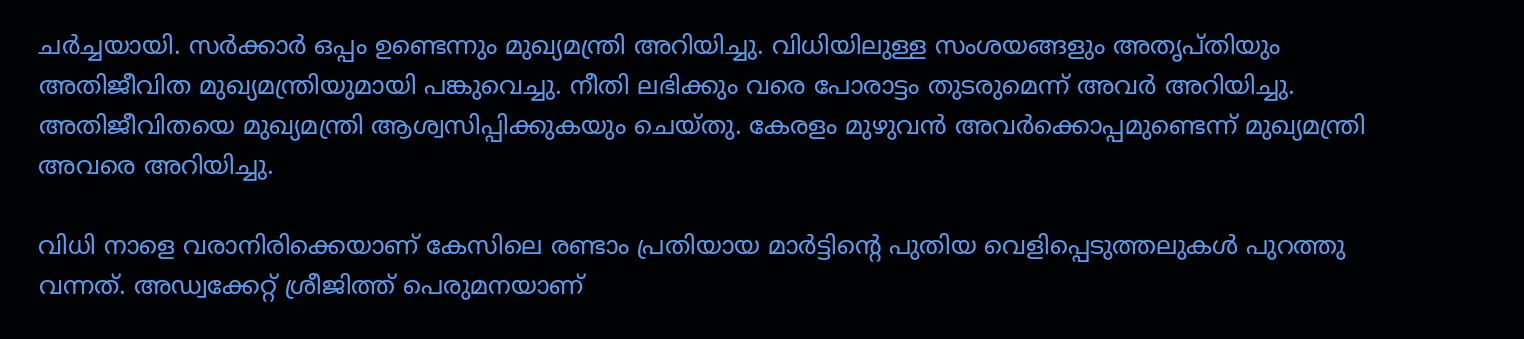ചര്‍ച്ചയായി. സര്‍ക്കാര്‍ ഒപ്പം ഉണ്ടെന്നും മുഖ്യമന്ത്രി അറിയിച്ചു. വിധിയിലുള്ള സംശയങ്ങളും അതൃപ്തിയും അതിജീവിത മുഖ്യമന്ത്രിയുമായി പങ്കുവെച്ചു. നീതി ലഭിക്കും വരെ പോരാട്ടം തുടരുമെന്ന് അവര്‍ അറിയിച്ചു. അതിജീവിതയെ മുഖ്യമന്ത്രി ആശ്വസിപ്പിക്കുകയും ചെയ്തു. കേരളം മുഴുവന്‍ അവര്‍ക്കൊപ്പമുണ്ടെന്ന് മുഖ്യമന്ത്രി അവരെ അറിയിച്ചു.

വിധി നാളെ വരാനിരിക്കെയാണ് കേസിലെ രണ്ടാം പ്രതിയായ മാര്‍ട്ടിന്റെ പുതിയ വെളിപ്പെടുത്തലുകള്‍ പുറത്തു വന്നത്. അഡ്വക്കേറ്റ് ശ്രീജിത്ത് പെരുമനയാണ്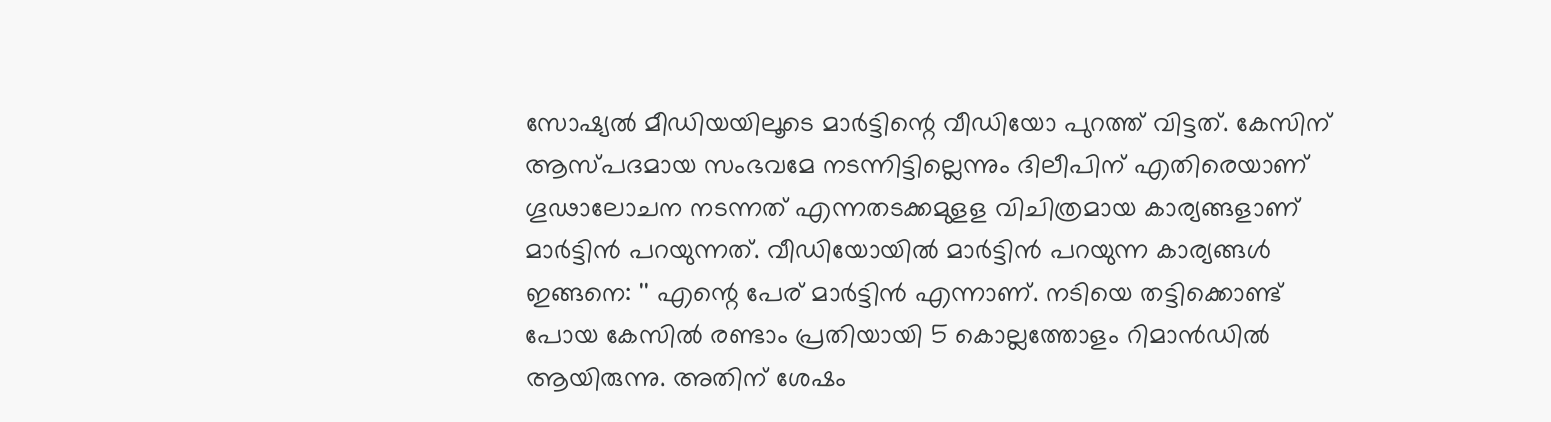സോഷ്യല്‍ മീഡിയയിലൂടെ മാര്‍ട്ടിന്റെ വീഡിയോ പുറത്ത് വിട്ടത്. കേസിന് ആസ്പദമായ സംഭവമേ നടന്നിട്ടില്ലെന്നും ദിലീപിന് എതിരെയാണ് ഗൂഢാലോചന നടന്നത് എന്നതടക്കമുളള വിചിത്രമായ കാര്യങ്ങളാണ് മാര്‍ട്ടിന്‍ പറയുന്നത്. വീഡിയോയില്‍ മാര്‍ട്ടിന്‍ പറയുന്ന കാര്യങ്ങള്‍ ഇങ്ങനെ: '' എന്റെ പേര് മാര്‍ട്ടിന്‍ എന്നാണ്. നടിയെ തട്ടിക്കൊണ്ട് പോയ കേസില്‍ രണ്ടാം പ്രതിയായി 5 കൊല്ലത്തോളം റിമാന്‍ഡില്‍ ആയിരുന്നു. അതിന് ശേഷം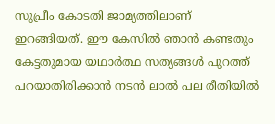സുപ്രീം കോടതി ജാമ്യത്തിലാണ് ഇറങ്ങിയത്. ഈ കേസില്‍ ഞാന്‍ കണ്ടതും കേട്ടതുമായ യഥാര്‍ത്ഥ സത്യങ്ങള്‍ പുറത്ത് പറയാതിരിക്കാന്‍ നടന്‍ ലാല്‍ പല രീതിയില്‍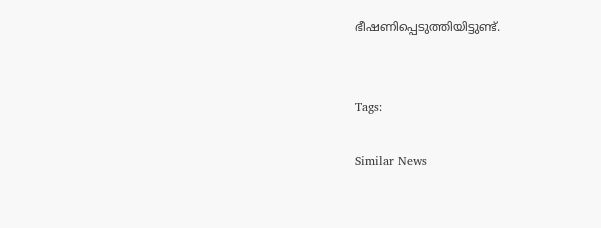ഭീഷണിപ്പെടുത്തിയിട്ടുണ്ട്.


Tags:

Similar News